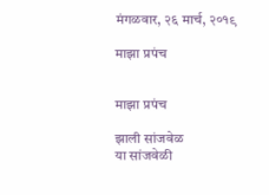मंगळवार, २६ मार्च, २०१९

माझा प्रपंच


माझा प्रपंच

झाली सांजवेळ
या सांजवेळी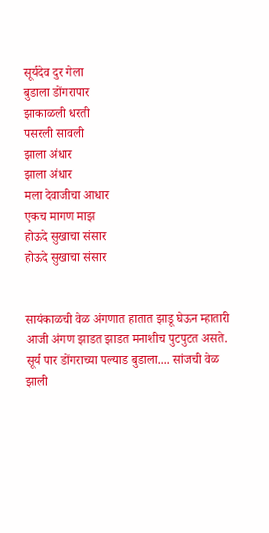सूर्यदेव दुर गेला
बुडाला डोंगरापार
झाकाळली धरती
पसरली सावली
झाला अंधार
झाला अंधार
मला देवाजीचा आधार
एकच मागण माझ
होऊदे सुखाचा संसार
होऊदे सुखाचा संसार


सायंकाळची वेळ अंगणात हातात झाडू घेऊन म्हातारी आजी अंगण झाडत झाडत मनाशीच पुटपुटत असते. सूर्य पार डोंगराच्या पल्याड बुडाला.... सांजची वेळ झाली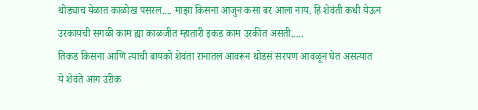थोड्याच येळात काळोख पसरल.... माझा किसना आजुन कसा बर आला नाय. हि शेवंती कधी येऊन उरकायची सगळी काम ह्या काळजीत म्हातारी इकड काम उरकीत असती.....
तिकड किसना आणि त्याची बायको शेवंता रानातल आवरून थोडसं सरपण आवळून घेत असत्यात
ये शेवंते आग उरीक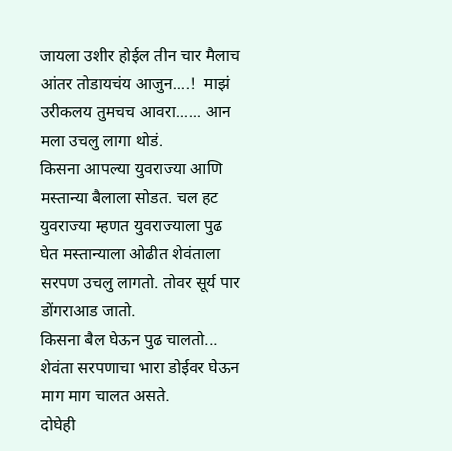जायला उशीर होईल तीन चार मैलाच आंतर तोडायचंय आजुन....!  माझं उरीकलय तुमचच आवरा...... आन मला उचलु लागा थोडं.
किसना आपल्या युवराज्या आणि मस्तान्या बैलाला सोडत. चल हट युवराज्या म्हणत युवराज्याला पुढ घेत मस्तान्याला ओढीत शेवंताला सरपण उचलु लागतो. तोवर सूर्य पार डोंगराआड जातो.
किसना बैल घेऊन पुढ चालतो... शेवंता सरपणाचा भारा डोईवर घेऊन माग माग चालत असते.
दोघेही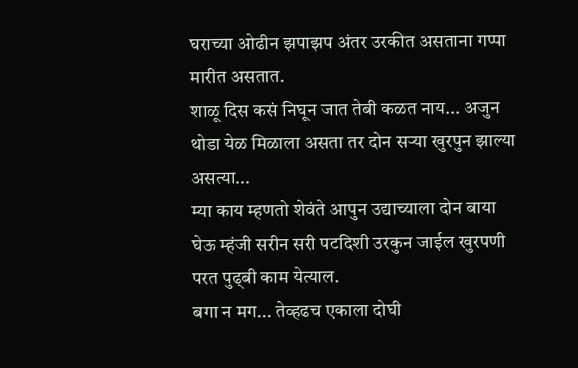घराच्या ओढीन झपाझप अंतर उरकीत असताना गप्पा मारीत असतात.
शाळू दिस कसं निघून जात तेबी कळत नाय... अजुन थोडा येळ मिळाला असता तर दोन सऱ्या खुरपुन झाल्या असत्या...
म्या काय म्हणतो शेवंते आपुन उद्याच्याला दोन बाया घेऊ म्हंजी सरीन सरी पटदिशी उरकुन जाईल खुरपणी परत पुढ्बी काम येत्याल.
बगा न मग... तेव्हढच एकाला दोघी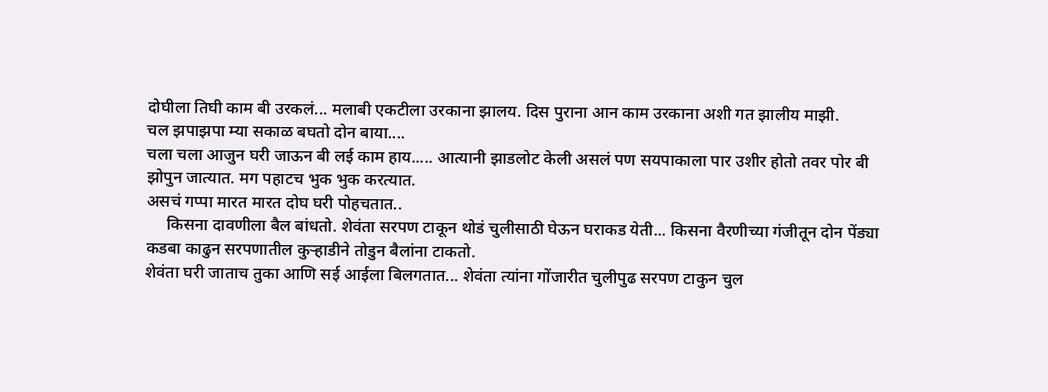दोघीला तिघी काम बी उरकलं... मलाबी एकटीला उरकाना झालय. दिस पुराना आन काम उरकाना अशी गत झालीय माझी.
चल झपाझपा म्या सकाळ बघतो दोन बाया....
चला चला आजुन घरी जाऊन बी लई काम हाय..... आत्यानी झाडलोट केली असलं पण सयपाकाला पार उशीर होतो तवर पोर बी झोपुन जात्यात. मग पहाटच भुक भुक करत्यात.
असचं गप्पा मारत मारत दोघ घरी पोहचतात..
     किसना दावणीला बैल बांधतो. शेवंता सरपण टाकून थोडं चुलीसाठी घेऊन घराकड येती... किसना वैरणीच्या गंजीतून दोन पेंड्या कडबा काढुन सरपणातील कुऱ्हाडीने तोडुन बैलांना टाकतो.
शेवंता घरी जाताच तुका आणि सई आईला बिलगतात... शेवंता त्यांना गोंजारीत चुलीपुढ सरपण टाकुन चुल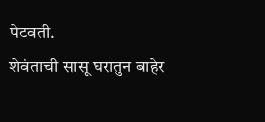पेटवती.
शेवंताची सासू घरातुन बाहेर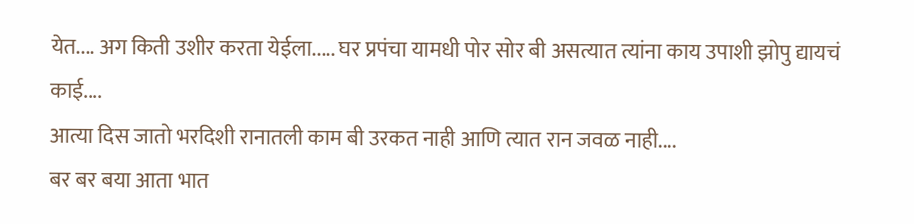येत.... अग किती उशीर करता येईला..... घर प्रपंचा यामधी पोर सोर बी असत्यात त्यांना काय उपाशी झोपु द्यायचं काई....
आत्या दिस जातो भरदिशी रानातली काम बी उरकत नाही आणि त्यात रान जवळ नाही....
बर बर बया आता भात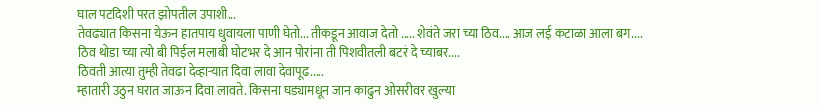घाल पटदिशी परत झोपतील उपाशी...
तेवढ्यात किसना येऊन हातपाय धुवायला पाणी घेतो... तीकडून आवाज देतो ..... शेवंते जरा च्या ठिव.... आज लई कटाळा आला बग....
ठिव थोडा च्या त्यो बी पिईल मलाबी घोटभर दे आन पोरांना ती पिशवीतली बटरं दे च्याबर....
ठिवती आत्या तुम्ही तेवढा देव्हाऱ्यात दिवा लावा देवापूढ.....
म्हातारी उठुन घरात जाऊन दिवा लावते. किसना घड्यामधून जान काढुन ओसरीवर खुल्या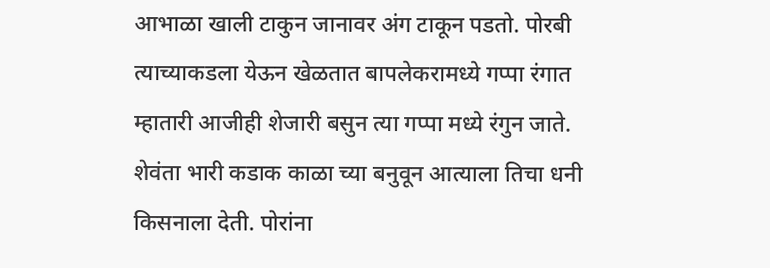आभाळा खाली टाकुन जानावर अंग टाकून पडतो. पोरबी त्याच्याकडला येऊन खेळतात बापलेकरामध्ये गप्पा रंगात म्हातारी आजीही शेजारी बसुन त्या गप्पा मध्ये रंगुन जाते.
शेवंता भारी कडाक काळा च्या बनुवून आत्याला तिचा धनी किसनाला देती. पोरांना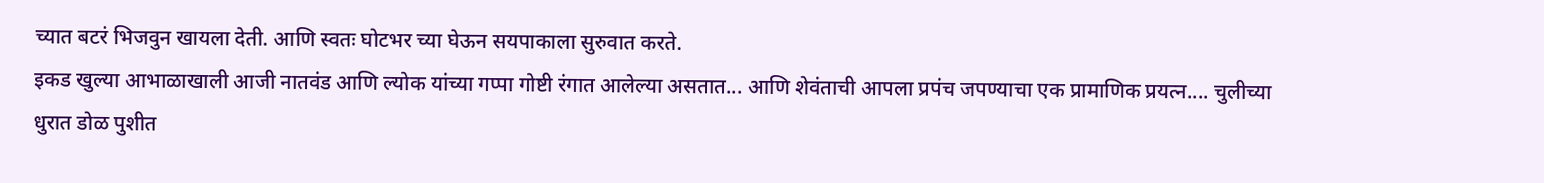च्यात बटरं भिजवुन खायला देती. आणि स्वतः घोटभर च्या घेऊन सयपाकाला सुरुवात करते.
इकड खुल्या आभाळाखाली आजी नातवंड आणि ल्योक यांच्या गप्पा गोष्टी रंगात आलेल्या असतात... आणि शेवंताची आपला प्रपंच जपण्याचा एक प्रामाणिक प्रयत्न.... चुलीच्या धुरात डोळ पुशीत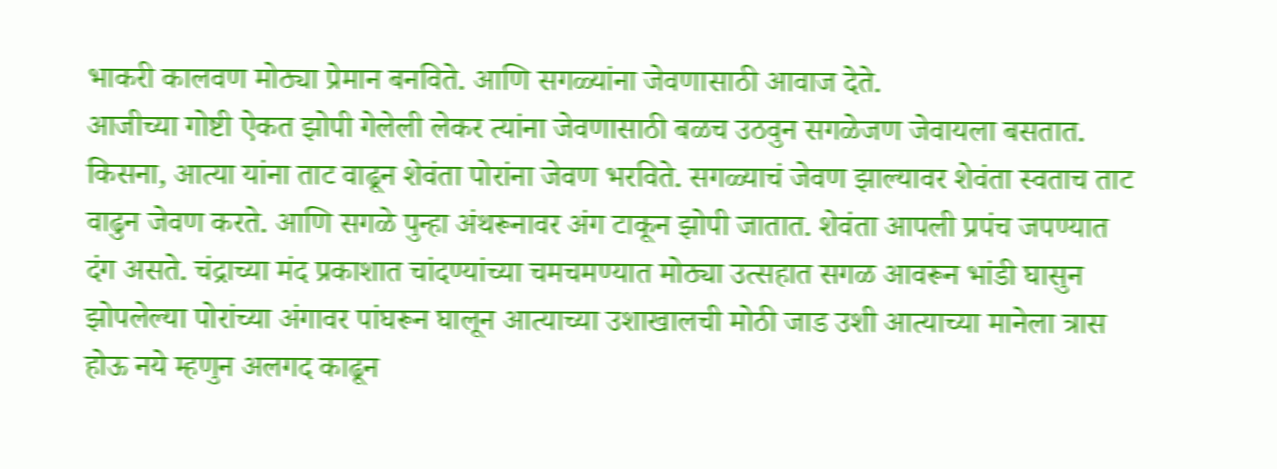भाकरी कालवण मोठ्या प्रेमान बनविते. आणि सगळ्यांना जेवणासाठी आवाज देते.
आजीच्या गोष्टी ऐकत झोपी गेलेली लेकर त्यांना जेवणासाठी बळच उठवुन सगळेजण जेवायला बसतात. किसना, आत्या यांना ताट वाढून शेवंता पोरांना जेवण भरविते. सगळ्याचं जेवण झाल्यावर शेवंता स्वताच ताट वाढुन जेवण करते. आणि सगळे पुन्हा अंथरूनावर अंग टाकून झोपी जातात. शेवंता आपली प्रपंच जपण्यात दंग असते. चंद्राच्या मंद प्रकाशात चांदण्यांच्या चमचमण्यात मोठ्या उत्सहात सगळ आवरून भांडी घासुन झोपलेल्या पोरांच्या अंगावर पांघरून घालून आत्याच्या उशाखालची मोठी जाड उशी आत्याच्या मानेला त्रास होऊ नये म्हणुन अलगद काढून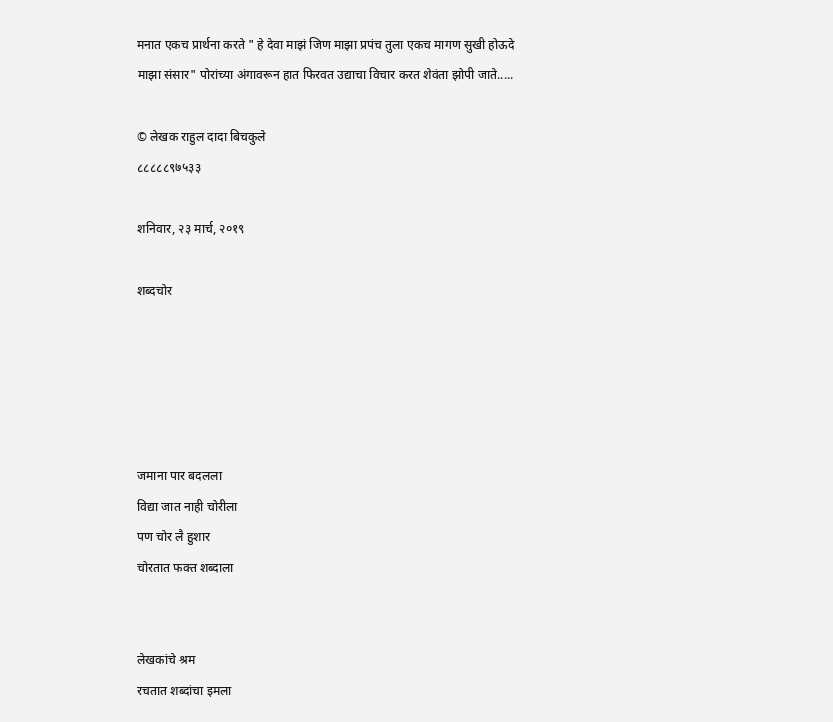मनात एकच प्रार्थना करते " हे देवा माझं जिण माझा प्रपंच तुला एकच मागण सुखी होऊदे माझा संसार" पोरांच्या अंगावरून हात फिरवत उद्याचा विचार करत शेवंता झोपी जाते.....

© लेखक राहुल दादा बिचकुले
८८८८८९७५३३

शनिवार, २३ मार्च, २०१९

शब्दचोर





जमाना पार बदलला
विद्या जात नाही चोरीला
पण चोर लै हुशार
चोरतात फक्त शब्दाला


लेखकांचे श्रम
रचतात शब्दांचा इमला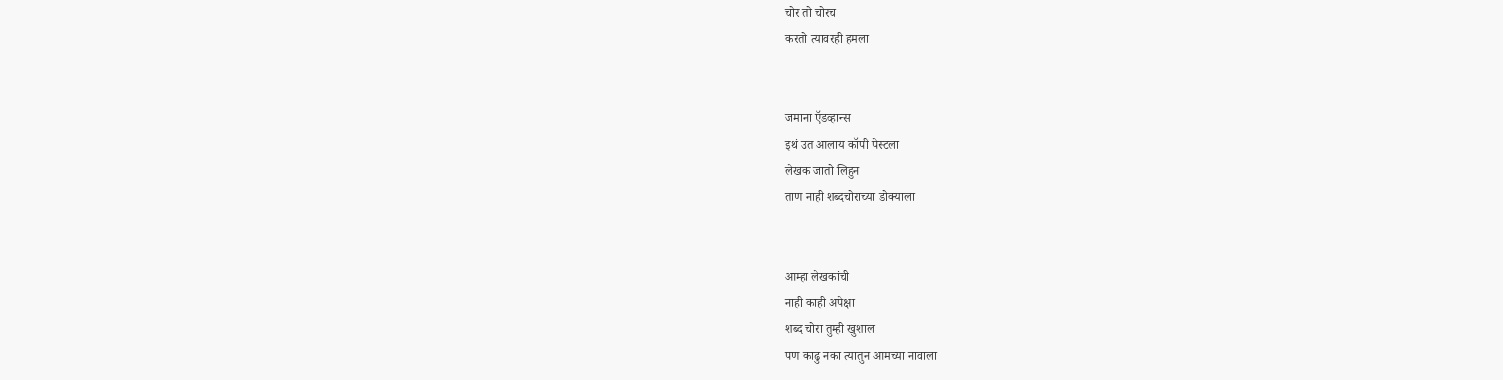चोर तो चोरच
करतो त्यावरही हमला


जमाना ऍडव्हान्स
इथं उत आलाय कॉपी पेस्टला
लेखक जातो लिहुन
ताण नाही शब्दचोराच्या डोक्याला


आम्हा लेखकांची
नाही काही अपेक्षा
शब्द चोरा तुम्ही खुशाल
पण काढु नका त्यातुन आमच्या नावाला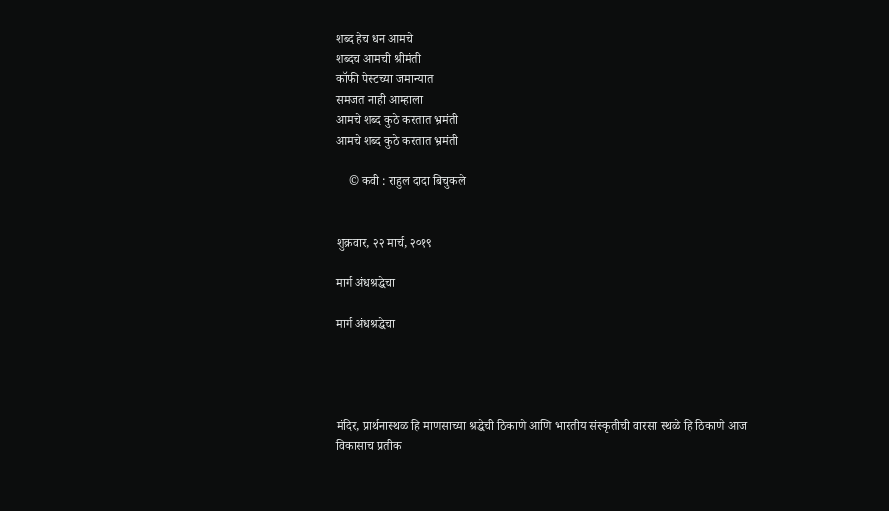शब्द हेच धन आमचे
शब्दच आमची श्रीमंती
कॉफी पेस्टच्या जमान्यात
समजत नाही आम्हाला
आमचे शब्द कुठे करतात भ्रमंती
आमचे शब्द कुठे करतात भ्रमंती

    © कवी : राहुल दादा बिचुकले


शुक्रवार, २२ मार्च, २०१९

मार्ग अंधश्रद्धेचा

मार्ग अंधश्रद्धेचा




मंदिर, प्रार्थनास्थळ हि माणसाच्या श्रद्धेची ठिकाणे आणि भारतीय संस्कृतीची वारसा स्थळे हि ठिकाणे आज विकासाच प्रतीक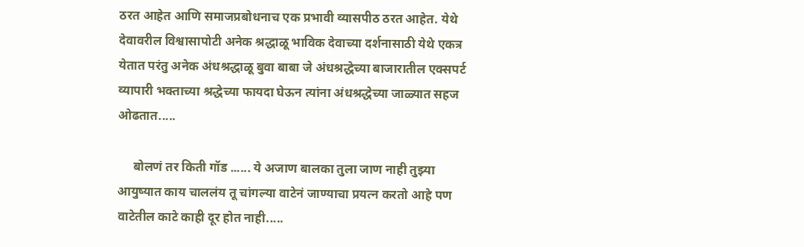ठरत आहेत आणि समाजप्रबोधनाच एक प्रभावी व्यासपीठ ठरत आहेत. येथे देवावरील विश्वासापोटी अनेक श्रद्धाळू भाविक देवाच्या दर्शनासाठी येथे एकत्र येतात परंतु अनेक अंधश्रद्धाळू बुवा बाबा जे अंधश्रद्धेच्या बाजारातील एक्सपर्ट व्यापारी भक्ताच्या श्रद्धेच्या फायदा घेऊन त्यांना अंधश्रद्धेच्या जाळ्यात सहज ओढतात.....

     बोलणं तर किती गॉड ...... ये अजाण बालका तुला जाण नाही तुझ्या आयुष्यात काय चाललंय तू चांगल्या वाटेनं जाण्याचा प्रयत्न करतो आहे पण वाटेतील काटे काही दूर होत नाही.....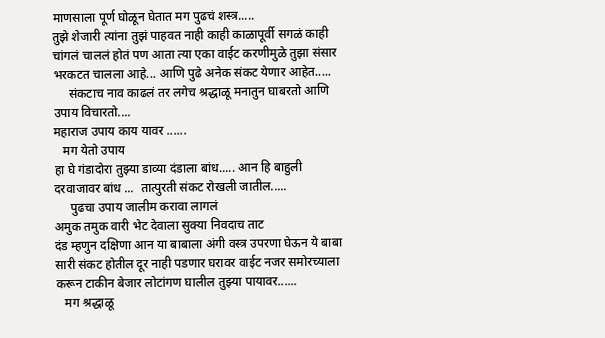माणसाला पूर्ण घोळून घेतात मग पुढचं शस्त्र.....
तुझे शेजारी त्यांना तुझं पाहवत नाही काही काळापूर्वी सगळं काही चांगलं चाललं होतं पण आता त्या एका वाईट करणीमुळे तुझा संसार भरकटत चालला आहे... आणि पुढे अनेक संकट येणार आहेत.....
     संकटाच नाव काढलं तर लगेच श्रद्धाळू मनातुन घाबरतो आणि उपाय विचारतो....
महाराज उपाय काय यावर ......
   मग येतो उपाय
हा घे गंडादोरा तुझ्या डाव्या दंडाला बांध..... आन हि बाहुली दरवाजावर बांध ...  तात्पुरती संकट रोखली जातील.....
     पुढचा उपाय जालीम करावा लागलं
अमुक तमुक वारी भेट देवाला सुक्या निवदाच ताट
दंड म्हणुन दक्षिणा आन या बाबाला अंगी वस्त्र उपरणा घेऊन ये बाबा सारी संकट होतील दूर नाही पडणार घरावर वाईट नजर समोरच्याला करून टाकीन बेजार लोटांगण घालील तुझ्या पायावर......
   मग श्रद्धाळू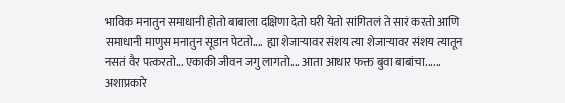भाविक मनातुन समाधानी होतो बाबाला दक्षिणा देतो घरी येतो सांगितलं ते सारं करतो आणि समाधानी माणुस मनातुन सूडान पेटतो....  ह्या शेजाऱ्यावर संशय त्या शेजाऱ्यावर संशय त्यातून नसतं वैर पत्करतो... एकाकी जीवन जगु लागतो.... आता आधार फक्त बुवा बाबांचा...... अशाप्रकारे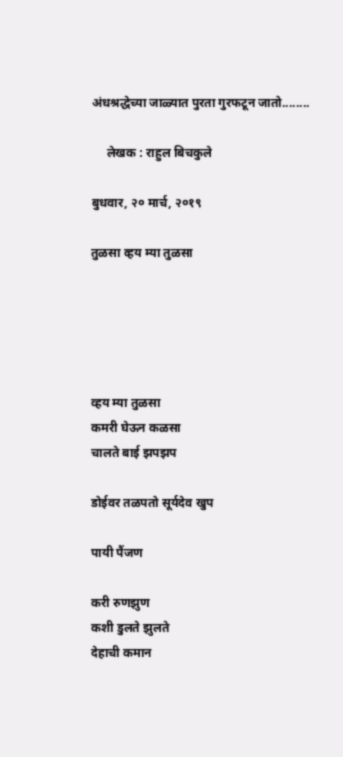अंधश्रद्धेच्या जाळ्यात पुरता गुरफटून जातो........

     लेखक : राहुल बिचकुले

बुधवार, २० मार्च, २०१९

तुळसा व्हय म्या तुळसा





व्हय म्या तुळसा
कमरी घेऊन कळसा
चालते बाई झपझप

डोईवर तळपतो सूर्यदेव खुप

पायी पैंजण

करी रुणझुण
कशी डुलते झुलते
देहाची कमान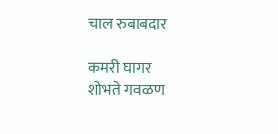चाल रुबाबदार

कमरी घागर
शोभते गवळण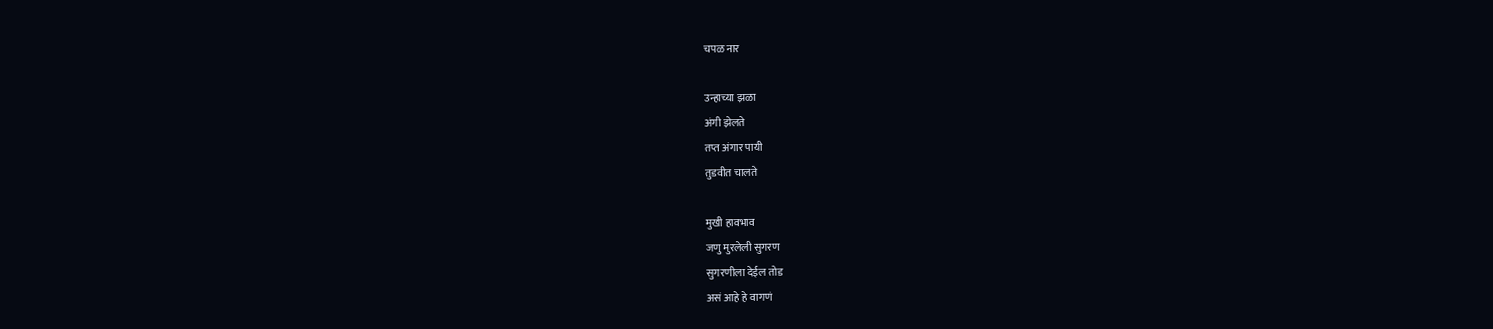चपळ नार

उन्हाच्या झळा
अंगी झेलते
तप्त अंगार पायी
तुडवीत चालते

मुखी हावभाव
जणु मुरलेली सुगरण
सुगरणीला देईल तोड
असं आहे हे वागणं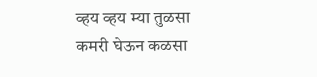व्हय व्हय म्या तुळसा
कमरी घेऊन कळसा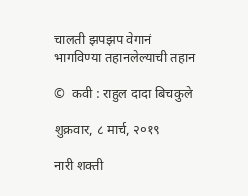चालती झपझप वेगानं
भागविण्या तहानलेल्याची तहान

©  कवी : राहुल दादा बिचकुले

शुक्रवार, ८ मार्च, २०१९

नारी शक्ती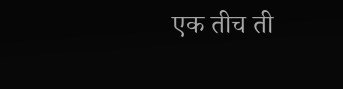एक तीच ती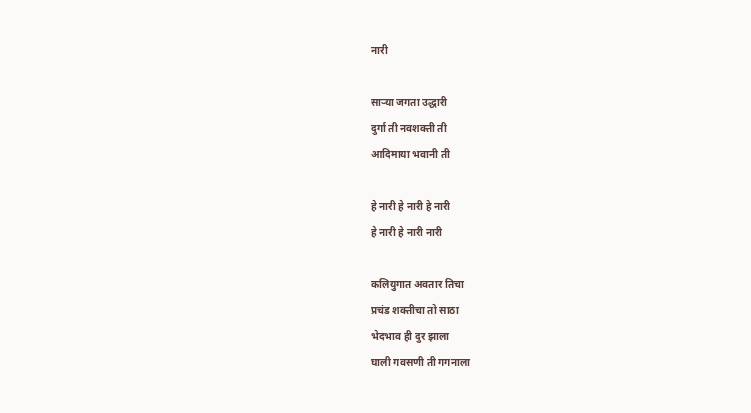नारी

साऱ्या जगता उद्धारी
दुर्गा ती नवशक्ती ती
आदिमाया भवानी ती

हे नारी हे नारी हे नारी
हे नारी हे नारी नारी

कलियुगात अवतार तिचा
प्रचंड शक्तीचा तो साठा
भेदभाव ही दुर झाला
घाली गवसणी ती गगनाला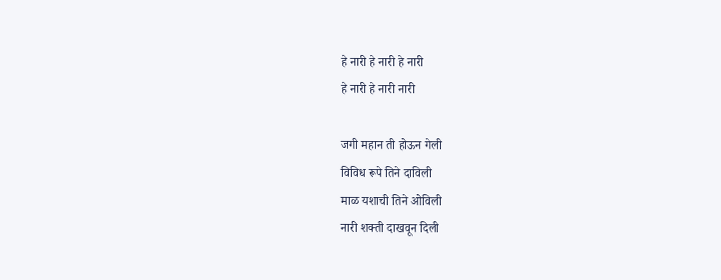हे नारी हे नारी हे नारी
हे नारी हे नारी नारी

जगी महान ती होऊन गेली
विविध रूपे तिने दाविली
माळ यशाची तिने ओविली
नारी शक्ती दाखवून दिली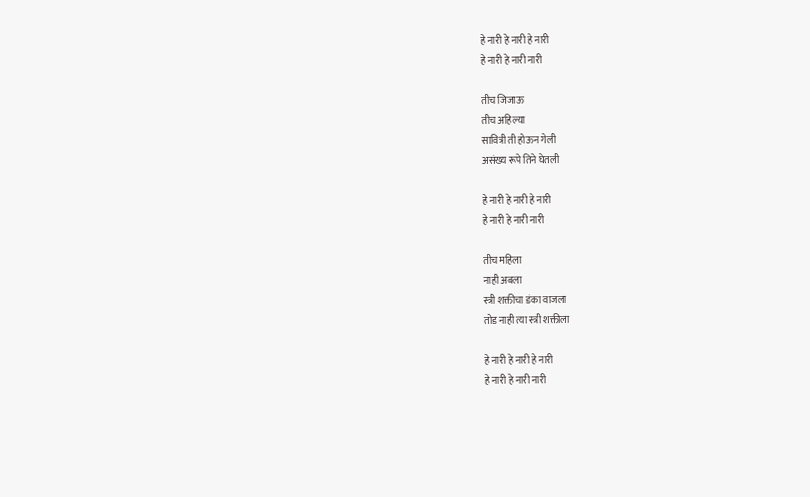हे नारी हे नारी हे नारी
हे नारी हे नारी नारी

तीच जिजाऊ
तीच अहिल्या
सावित्री ती होऊन गेली
असंख्य रूपे तिने घेतली

हे नारी हे नारी हे नारी
हे नारी हे नारी नारी

तीच महिला
नाही अबला
स्त्री शक्तीचा डंका वाजला
तोड नाही त्या स्त्री शक्तीला

हे नारी हे नारी हे नारी
हे नारी हे नारी नारी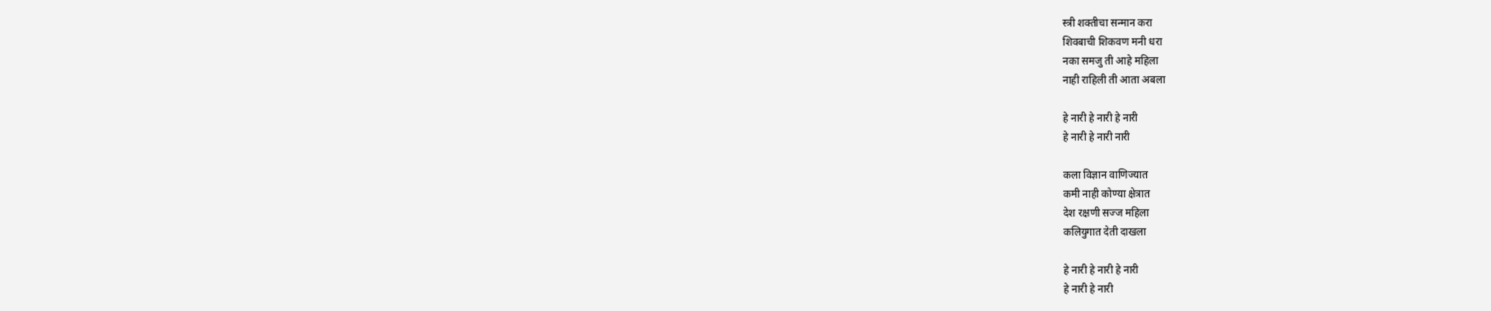स्त्री शक्तीचा सन्मान करा
शिवबाची शिकवण मनी धरा
नका समजु ती आहे महिला
नाही राहिली ती आता अबला

हे नारी हे नारी हे नारी
हे नारी हे नारी नारी

कला विज्ञान वाणिज्यात
कमी नाही कोण्या क्षेत्रात
देश रक्षणी सज्ज महिला
कलियुगात देती दाखला

हे नारी हे नारी हे नारी
हे नारी हे नारी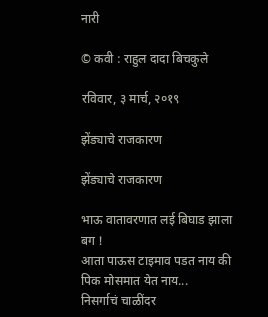नारी

© कवी : राहुल दादा बिचकुले

रविवार, ३ मार्च, २०१९

झेंड्याचे राजकारण

झेंड्याचे राजकारण

भाऊ वातावरणात लई बिघाड झाला बग !
आता पाऊस टाइमाव पडत नाय की पिक मोसमात येत नाय...
निसर्गाचं चाळींदर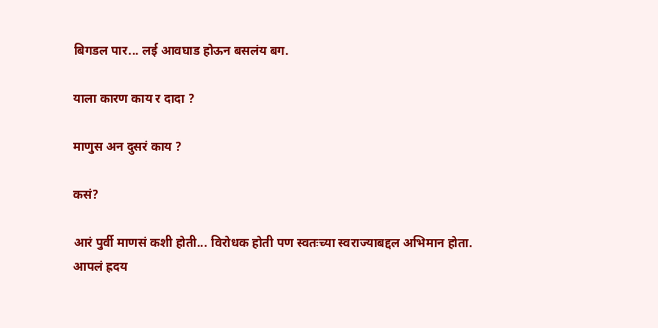बिगडल पार... लई आवघाड होऊन बसलंय बग.

याला कारण काय र दादा ?

माणुस अन दुसरं काय ?

कसं?

आरं पुर्वी माणसं कशी होती... विरोधक होती पण स्वतःच्या स्वराज्याबद्दल अभिमान होता.
आपलं ह्रदय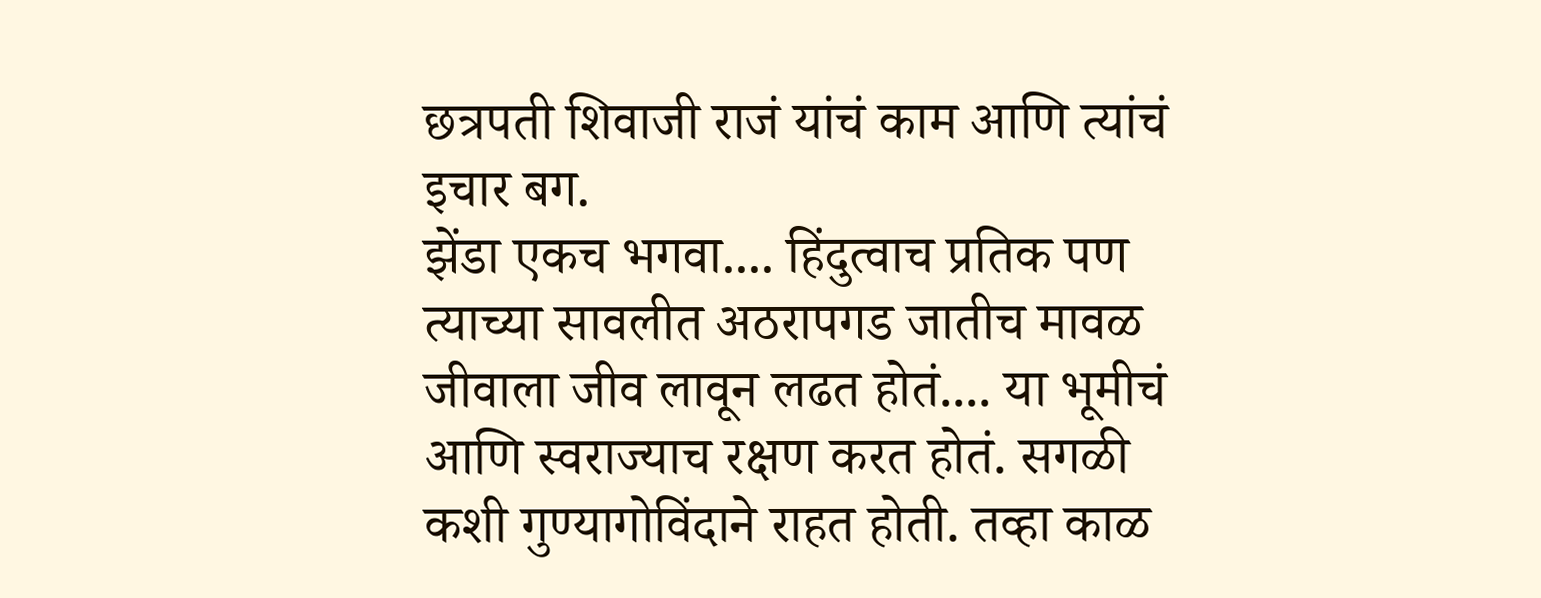छत्रपती शिवाजी राजं यांचं काम आणि त्यांचं इचार बग.
झेंडा एकच भगवा.... हिंदुत्वाच प्रतिक पण त्याच्या सावलीत अठरापगड जातीच मावळ जीवाला जीव लावून लढत होतं.... या भूमीचं आणि स्वराज्याच रक्षण करत होतं. सगळी कशी गुण्यागोविंदाने राहत होती. तव्हा काळ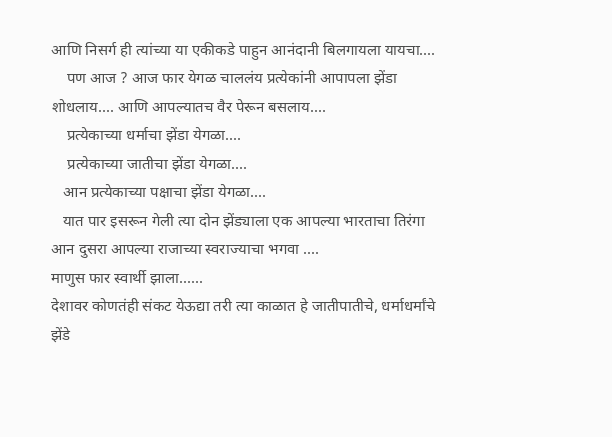आणि निसर्ग ही त्यांच्या या एकीकडे पाहुन आनंदानी बिलगायला यायचा....
    पण आज ? आज फार येगळ चाललंय प्रत्येकांनी आपापला झेंडा शोधलाय.... आणि आपल्यातच वैर पेरून बसलाय....
    प्रत्येकाच्या धर्माचा झेंडा येगळा....
    प्रत्येकाच्या जातीचा झेंडा येगळा....
   आन प्रत्येकाच्या पक्षाचा झेंडा येगळा....
   यात पार इसरून गेली त्या दोन झेंड्याला एक आपल्या भारताचा तिरंगा आन दुसरा आपल्या राजाच्या स्वराज्याचा भगवा ....
माणुस फार स्वार्थी झाला......
देशावर कोणतंही संकट येऊद्या तरी त्या काळात हे जातीपातीचे, धर्माधर्मांचे झेंडे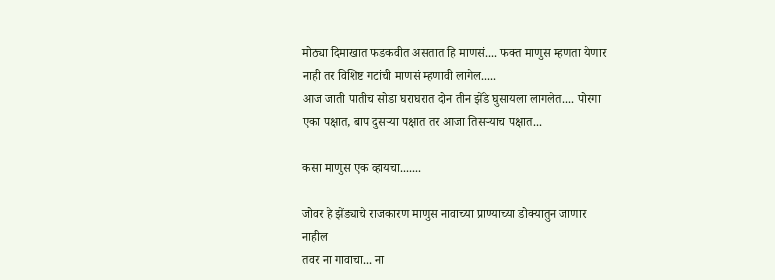मोठ्या दिमाखात फडकवीत असतात हि माणसं.... फक्त माणुस म्हणता येणार नाही तर विशिष्ट गटांची माणसं म्हणावी लागेल.....
आज जाती पातीच सोडा घराघरात दोन तीन झेंडे घुसायला लागलेत.... पोरगा एका पक्षात, बाप दुसऱ्या पक्षात तर आजा तिसऱ्याच पक्षात...

कसा माणुस एक व्हायचा.......

जोवर हे झेंड्याचे राजकारण माणुस नावाच्या प्राण्याच्या डोक्यातुन जाणार नाहील
तवर ना गावाचा... ना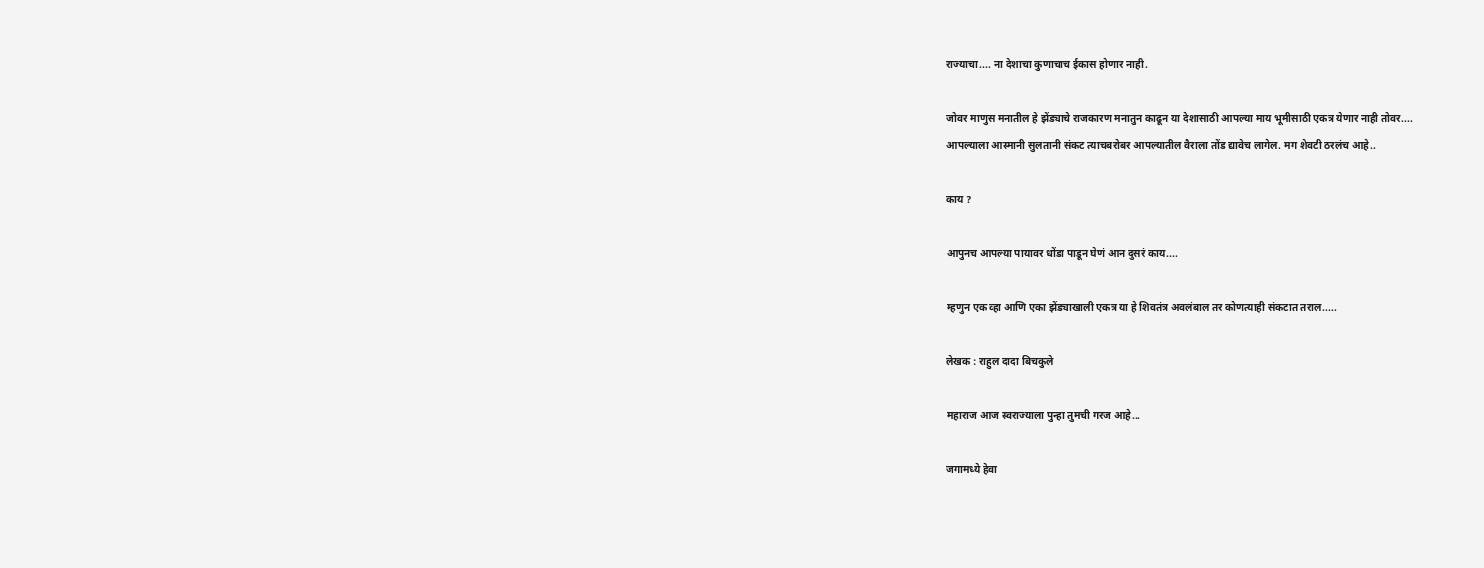राज्याचा.... ना देशाचा कुणाचाच ईकास होणार नाही.

जोवर माणुस मनातील हे झेंड्याचे राजकारण मनातुन काढून या देशासाठी आपल्या माय भूमीसाठी एकत्र येणार नाही तोवर....
आपल्याला आस्मानी सुलतानी संकट त्याचबरोबर आपल्यातील वैराला तोंड द्यावेच लागेल. मग शेवटी ठरलंच आहे..

काय ?

आपुनच आपल्या पायावर धोंडा पाडून घेणं आन दुसरं काय....

म्हणुन एक व्हा आणि एका झेंड्याखाली एकत्र या हे शिवतंत्र अवलंबाल तर कोणत्याही संकटात तराल.....

लेखक : राहुल दादा बिचकुले

महाराज आज स्वराज्याला पुन्हा तुमची गरज आहे...

जगामध्ये हेवा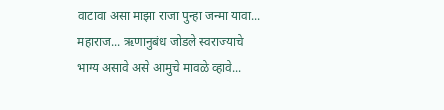वाटावा असा माझा राजा पुन्हा जन्मा यावा... महाराज... ऋणानुबंध जोडले स्वराज्याचे  भाग्य असावे असे आमुचे मावळे व्हावे...